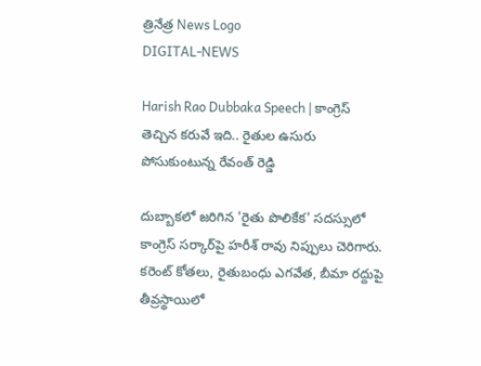త్రినేత్ర News Logo
DIGITAL-NEWS

Harish Rao Dubbaka Speech | కాంగ్రెస్ తెచ్చిన కరువే ఇది.. రైతుల ఉసురు పోసుకుంటున్న రేవంత్ రెడ్డి

దుబ్బాకలో జరిగిన 'రైతు పొలికేక' సదస్సులో కాంగ్రెస్ సర్కార్‌పై హరీశ్ రావు నిప్పులు చెరిగారు. కరెంట్ కోతలు, రైతుబంధు ఎగవేత, బీమా రద్దుపై తీవ్రస్థాయిలో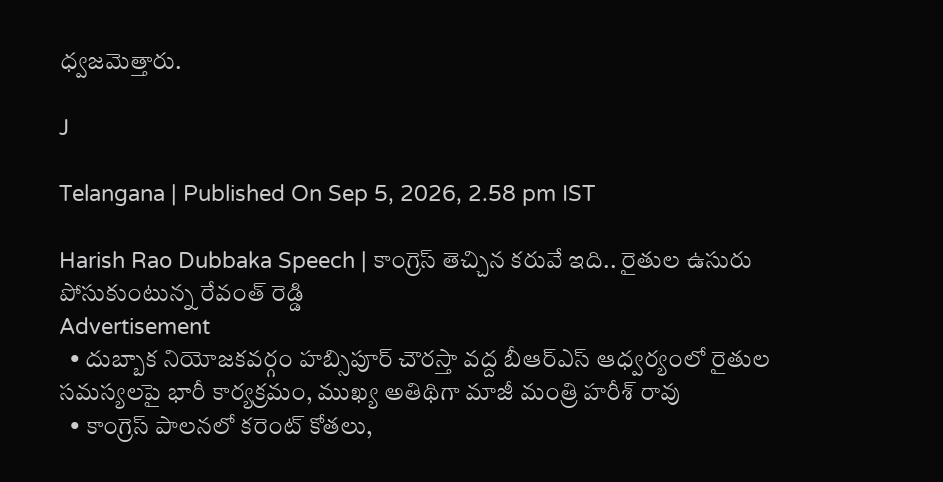ధ్వజమెత్తారు.

J

Telangana | Published On Sep 5, 2026, 2.58 pm IST

Harish Rao Dubbaka Speech | కాంగ్రెస్ తెచ్చిన కరువే ఇది.. రైతుల ఉసురు పోసుకుంటున్న రేవంత్ రెడ్డి
Advertisement
  • దుబ్బాక నియోజకవర్గం హబ్సిపూర్ చౌరస్తా వద్ద బీఆర్ఎస్ ఆధ్వర్యంలో రైతుల సమస్యలపై భారీ కార్యక్రమం, ముఖ్య అతిథిగా మాజీ మంత్రి హరీశ్ రావు
  • కాంగ్రెస్ పాలనలో కరెంట్ కోతలు,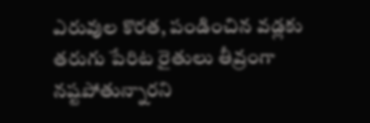ఎరువుల కొరత, పండించిన వడ్లకు తరుగు పేరిట రైతులు తీవ్రంగా నష్టపోతున్నారని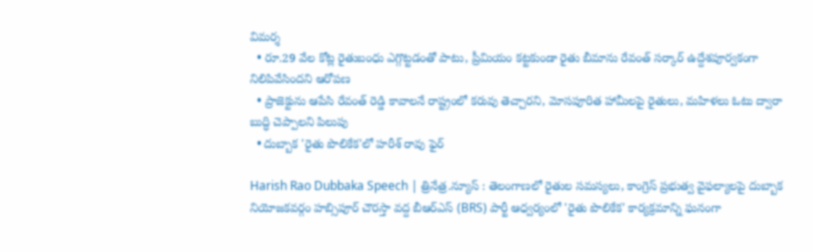విమర్శ
  • రూ.29 వేల కోట్ల రైతుబంధు ఎగ్గొట్టడంతో పాటు, ప్రీమియం కట్టకుండా రైతు బీమాను రేవంత్ సర్కార్ ఉద్దేశపూర్వకంగా నిలిపివేసిందని ఆరోపణ
  • ప్రాజెక్టును ఆపేసి రేవంత్ రెడ్డి కావాలనే రాష్ట్రంలో కరువు తెచ్చారని, మోసపూరిత హామీలపై రైతులు, మహిళలు ఓటు ద్వారా బుద్ధి చెప్పాలని పిలుపు
  • దుబ్బాక 'రైతు పొలికేక'లో హరీశ్ రావు ఫైర్

Harish Rao Dubbaka Speech | త్రినేత్ర.న్యూస్ : తెలంగాణలో రైతుల సమస్యలు, కాంగ్రెస్ ప్రభుత్వ వైఫల్యాలపై దుబ్బాక నియోజకవర్గం హబ్సిపూర్ చౌరస్తా వద్ద బీఆర్ఎస్ (BRS) పార్టీ ఆధ్వర్యంలో 'రైతు పొలికేక' కార్యక్రమాన్ని ఘనంగా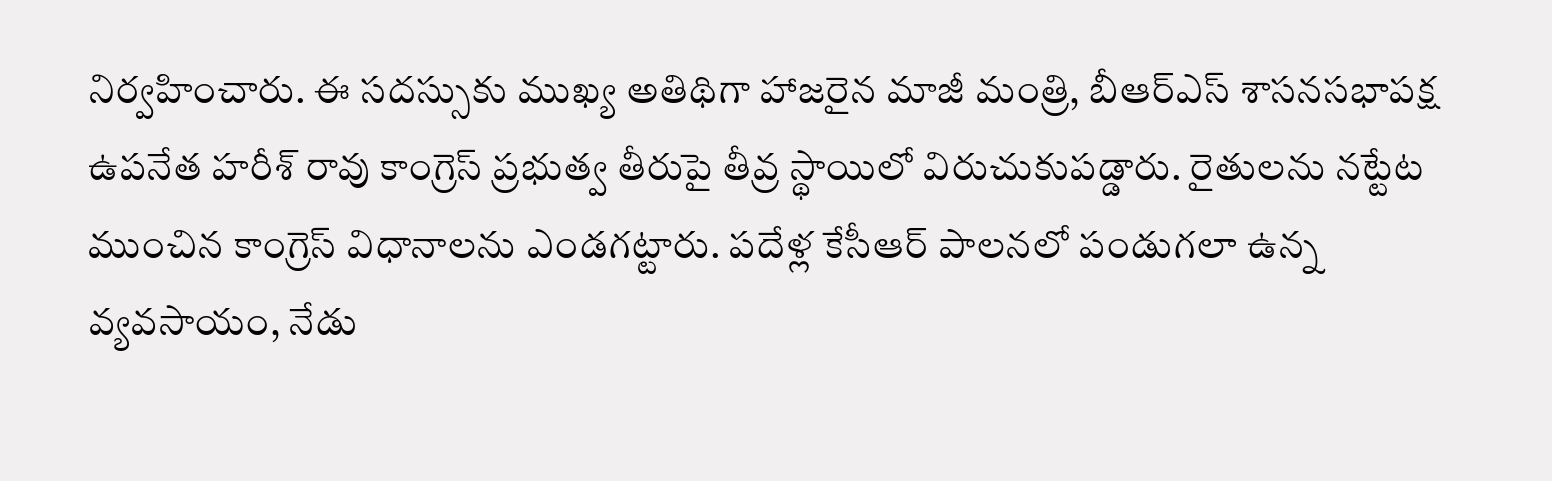నిర్వహించారు. ఈ సదస్సుకు ముఖ్య అతిథిగా హాజరైన మాజీ మంత్రి, బీఆర్ఎస్ శాసనసభాపక్ష ఉపనేత హరీశ్ రావు కాంగ్రెస్ ప్రభుత్వ తీరుపై తీవ్ర స్థాయిలో విరుచుకుపడ్డారు. రైతులను నట్టేట ముంచిన కాంగ్రెస్ విధానాలను ఎండగట్టారు. పదేళ్ల కేసీఆర్ పాలనలో పండుగలా ఉన్న వ్యవసాయం, నేడు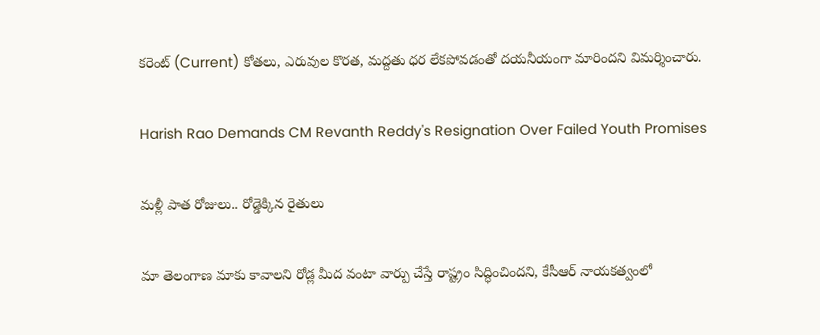కరెంట్ (Current) కోతలు, ఎరువుల కొరత, మద్దతు ధర లేకపోవడంతో దయనీయంగా మారిందని విమర్శించారు.

Harish Rao Demands CM Revanth Reddy's Resignation Over Failed Youth Promises

మళ్లీ పాత రోజులు.. రోడ్డెక్కిన రైతులు

మా తెలంగాణ మాకు కావాలని రోడ్ల మీద వంటా వార్పు చేస్తే రాష్ట్రం సిద్ధించిందని, కేసీఆర్ నాయకత్వంలో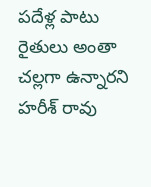పదేళ్ల పాటు రైతులు అంతా చల్లగా ఉన్నారని హరీశ్ రావు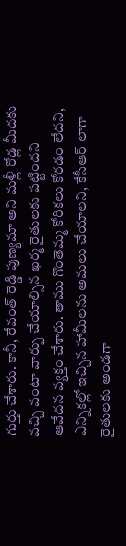గుర్తు చేశారు. కానీ, రేవంత్ రెడ్డి పుణ్యమా అని మళ్లీ రోడ్ల మీదకు వచ్చి వంటా వార్పు చేయాల్సిన ఖర్మ రైతులకు పట్టిందని ఆవేదన వ్యక్తం చేశారు. తాము గొంతెమ్మ కోరికలు కోరడం లేదని, ఎన్నికల్లో ఇచ్చిన హామీలను అమలు చేయాలని, కేసీఆర్ లాగా రైతులకు అండగా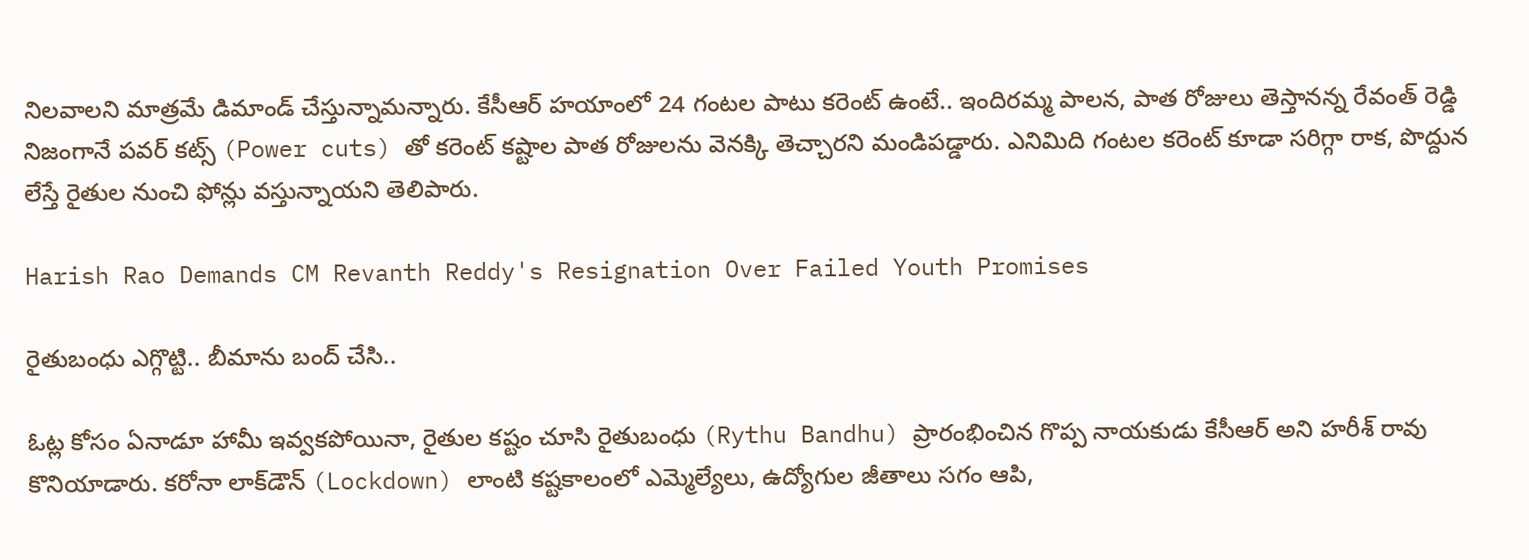నిలవాలని మాత్రమే డిమాండ్ చేస్తున్నామన్నారు. కేసీఆర్ హయాంలో 24 గంటల పాటు కరెంట్ ఉంటే.. ఇందిరమ్మ పాలన, పాత రోజులు తెస్తానన్న రేవంత్ రెడ్డి నిజంగానే పవర్ కట్స్ (Power cuts) తో కరెంట్ కష్టాల పాత రోజులను వెనక్కి తెచ్చారని మండిపడ్డారు. ఎనిమిది గంటల కరెంట్ కూడా సరిగ్గా రాక, పొద్దున లేస్తే రైతుల నుంచి ఫోన్లు వస్తున్నాయని తెలిపారు.

Harish Rao Demands CM Revanth Reddy's Resignation Over Failed Youth Promises

రైతుబంధు ఎగ్గొట్టి.. బీమాను బంద్ చేసి..

ఓట్ల కోసం ఏనాడూ హామీ ఇవ్వకపోయినా, రైతుల కష్టం చూసి రైతుబంధు (Rythu Bandhu) ప్రారంభించిన గొప్ప నాయకుడు కేసీఆర్ అని హరీశ్ రావు కొనియాడారు. కరోనా లాక్‌డౌన్ (Lockdown) లాంటి కష్టకాలంలో ఎమ్మెల్యేలు, ఉద్యోగుల జీతాలు సగం ఆపి,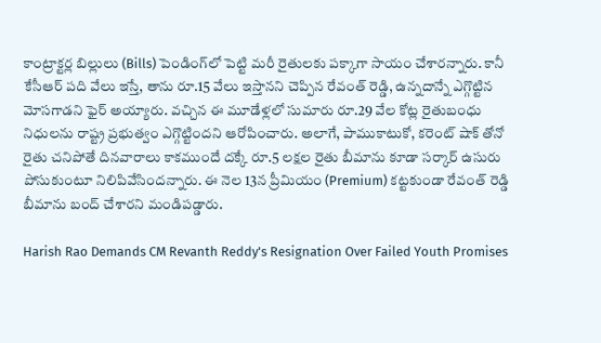కాంట్రాక్టర్ల బిల్లులు (Bills) పెండింగ్‌లో పెట్టి మరీ రైతులకు పక్కాగా సాయం చేశారన్నారు. కానీ కేసీఆర్ పది వేలు ఇస్తే, తాను రూ.15 వేలు ఇస్తానని చెప్పిన రేవంత్ రెడ్డి, ఉన్నదాన్నే ఎగ్గొట్టిన మోసగాడని ఫైర్ అయ్యారు. వచ్చిన ఈ మూడేళ్లలో సుమారు రూ.29 వేల కోట్ల రైతుబంధు నిధులను రాష్ట్ర ప్రభుత్వం ఎగ్గొట్టిందని ఆరోపించారు. అలాగే, పాముకాటుకో, కరెంట్ షాక్ తోనో రైతు చనిపోతే దినవారాలు కాకముందే దక్కే రూ.5 లక్షల రైతు బీమాను కూడా సర్కార్ ఉసురు పోసుకుంటూ నిలిపివేసిందన్నారు. ఈ నెల 13న ప్రీమియం (Premium) కట్టకుండా రేవంత్ రెడ్డి బీమాను బంద్ చేశారని మండిపడ్డారు.

Harish Rao Demands CM Revanth Reddy's Resignation Over Failed Youth Promises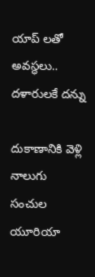యాప్ లతో అవస్థలు.. దళారులకే దన్ను

దుకాణానికి వెళ్లి నాలుగు సంచుల యూరియా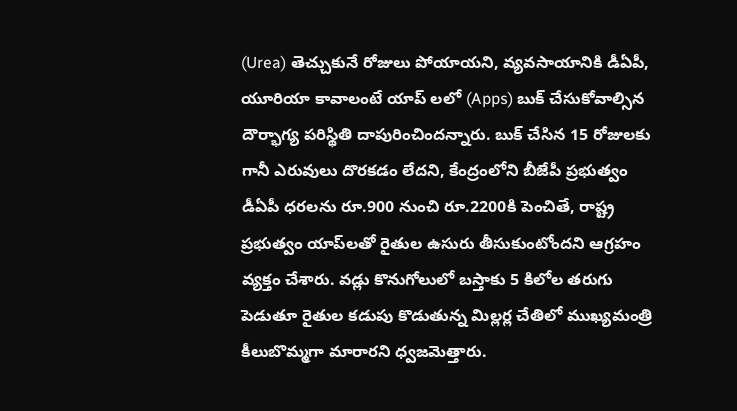(Urea) తెచ్చుకునే రోజులు పోయాయని, వ్యవసాయానికి డీఏపీ, యూరియా కావాలంటే యాప్ లలో (Apps) బుక్ చేసుకోవాల్సిన దౌర్భాగ్య పరిస్థితి దాపురించిందన్నారు. బుక్ చేసిన 15 రోజులకు గానీ ఎరువులు దొరకడం లేదని, కేంద్రంలోని బీజేపీ ప్రభుత్వం డీఏపీ ధరలను రూ.900 నుంచి రూ.2200కి పెంచితే, రాష్ట్ర ప్రభుత్వం యాప్‌లతో రైతుల ఉసురు తీసుకుంటోందని ఆగ్రహం వ్యక్తం చేశారు. వడ్లు కొనుగోలులో బస్తాకు 5 కిలోల తరుగు పెడుతూ రైతుల కడుపు కొడుతున్న మిల్లర్ల చేతిలో ముఖ్యమంత్రి కీలుబొమ్మగా మారారని ధ్వజమెత్తారు.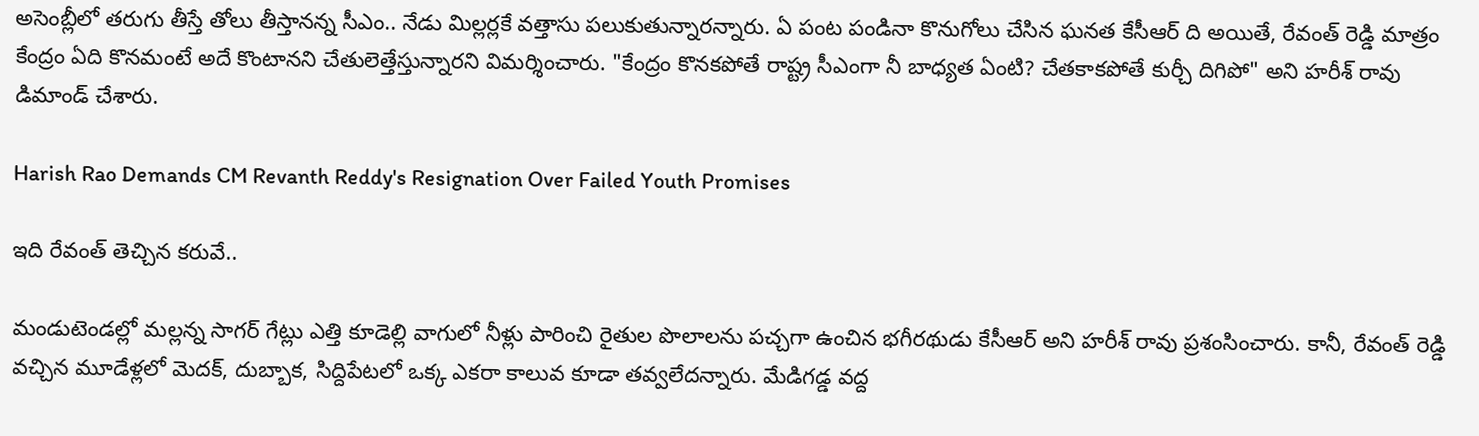అసెంబ్లీలో తరుగు తీస్తే తోలు తీస్తానన్న సీఎం.. నేడు మిల్లర్లకే వత్తాసు పలుకుతున్నారన్నారు. ఏ పంట పండినా కొనుగోలు చేసిన ఘనత కేసీఆర్ ది అయితే, రేవంత్ రెడ్డి మాత్రం కేంద్రం ఏది కొనమంటే అదే కొంటానని చేతులెత్తేస్తున్నారని విమర్శించారు. "కేంద్రం కొనకపోతే రాష్ట్ర సీఎంగా నీ బాధ్యత ఏంటి? చేతకాకపోతే కుర్చీ దిగిపో" అని హరీశ్ రావు డిమాండ్ చేశారు.

Harish Rao Demands CM Revanth Reddy's Resignation Over Failed Youth Promises

ఇది రేవంత్ తెచ్చిన కరువే..

మండుటెండల్లో మల్లన్న సాగర్ గేట్లు ఎత్తి కూడెల్లి వాగులో నీళ్లు పారించి రైతుల పొలాలను పచ్చగా ఉంచిన భగీరథుడు కేసీఆర్ అని హరీశ్ రావు ప్రశంసించారు. కానీ, రేవంత్ రెడ్డి వచ్చిన మూడేళ్లలో మెదక్, దుబ్బాక, సిద్దిపేటలో ఒక్క ఎకరా కాలువ కూడా తవ్వలేదన్నారు. మేడిగడ్డ వద్ద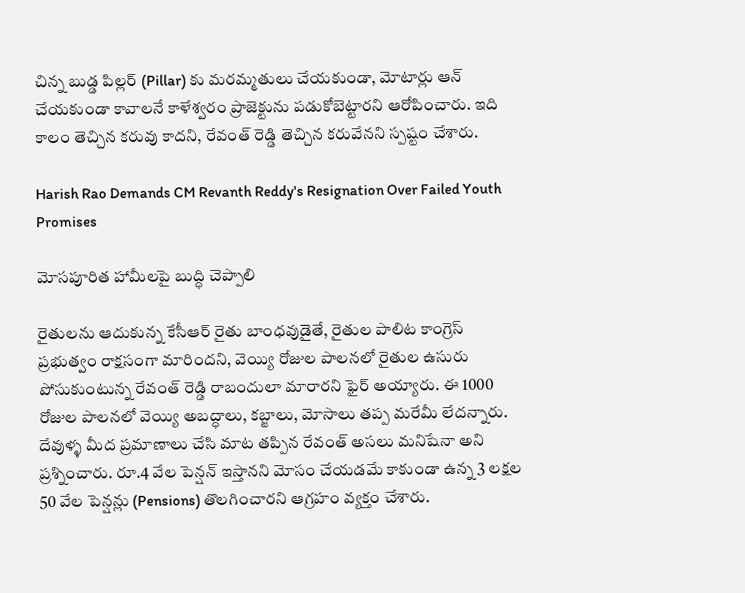చిన్న బుడ్డ పిల్లర్ (Pillar) కు మరమ్మతులు చేయకుండా, మోటార్లు ఆన్ చేయకుండా కావాలనే కాళేశ్వరం ప్రాజెక్టును పడుకోబెట్టారని ఆరోపించారు. ఇది కాలం తెచ్చిన కరువు కాదని, రేవంత్ రెడ్డి తెచ్చిన కరువేనని స్పష్టం చేశారు.

Harish Rao Demands CM Revanth Reddy's Resignation Over Failed Youth Promises

మోసపూరిత హామీలపై బుద్ధి చెప్పాలి

రైతులను ఆదుకున్న కేసీఆర్ రైతు బాంధవుడైతే, రైతుల పాలిట కాంగ్రెస్ ప్రభుత్వం రాక్షసంగా మారిందని, వెయ్యి రోజుల పాలనలో రైతుల ఉసురు పోసుకుంటున్న రేవంత్ రెడ్డి రాబందులా మారారని ఫైర్ అయ్యారు. ఈ 1000 రోజుల పాలనలో వెయ్యి అబద్ధాలు, కబ్జాలు, మోసాలు తప్ప మరేమీ లేదన్నారు. దేవుళ్ళ మీద ప్రమాణాలు చేసి మాట తప్పిన రేవంత్ అసలు మనిషేనా అని ప్రశ్నించారు. రూ.4 వేల పెన్షన్ ఇస్తానని మోసం చేయడమే కాకుండా ఉన్న 3 లక్షల 50 వేల పెన్షన్లు (Pensions) తొలగించారని ఆగ్రహం వ్యక్తం చేశారు.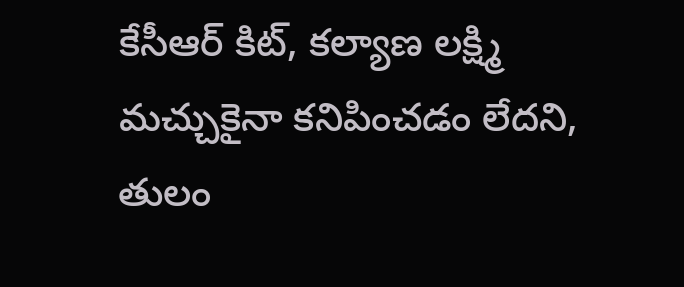కేసీఆర్ కిట్, కల్యాణ లక్ష్మి మచ్చుకైనా కనిపించడం లేదని, తులం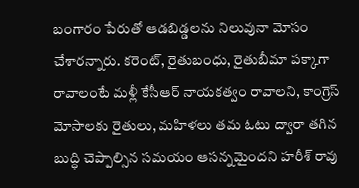బంగారం పేరుతో ఆడబిడ్డలను నిలువునా మోసం చేశారన్నారు. కరెంట్, రైతుబంధు, రైతుబీమా పక్కాగా రావాలంటే మళ్లీ కేసీఆర్ నాయకత్వం రావాలని, కాంగ్రెస్ మోసాలకు రైతులు, మహిళలు తమ ఓటు ద్వారా తగిన బుద్ధి చెప్పాల్సిన సమయం ఆసన్నమైందని హరీశ్ రావు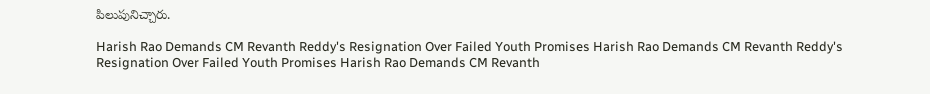పిలుపునిచ్చారు.

Harish Rao Demands CM Revanth Reddy's Resignation Over Failed Youth Promises Harish Rao Demands CM Revanth Reddy's Resignation Over Failed Youth Promises Harish Rao Demands CM Revanth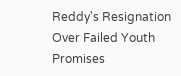Reddy's Resignation Over Failed Youth Promises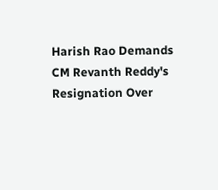Harish Rao Demands CM Revanth Reddy's Resignation Over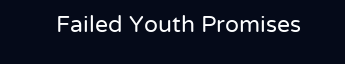Failed Youth Promises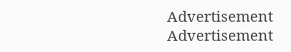Advertisement
Advertisement